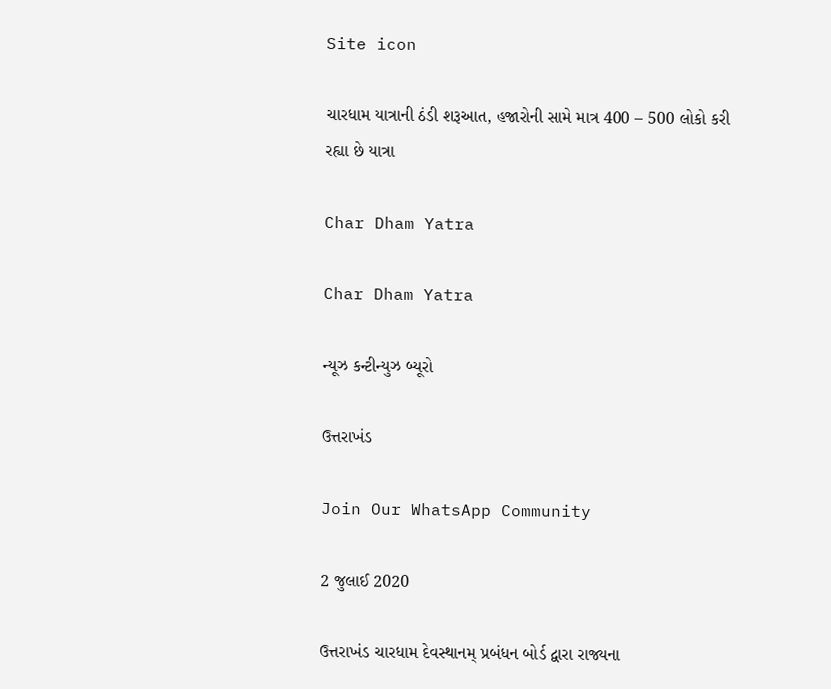Site icon

ચારધામ યાત્રાની ઠંડી શરૂઆત, હજારોની સામે માત્ર 400 – 500 લોકો કરી રહ્યા છે યાત્રા

Char Dham Yatra

Char Dham Yatra

ન્યૂઝ કન્ટીન્યુઝ બ્યૂરો

ઉત્તરાખંડ

Join Our WhatsApp Community

2 જુલાઈ 2020

ઉત્તરાખંડ ચારધામ દેવસ્થાનમ્ પ્રબંધન બોર્ડ દ્વારા રાજ્યના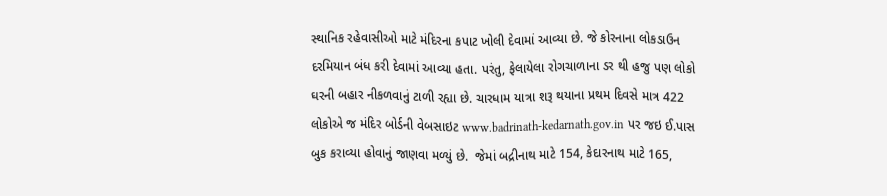સ્થાનિક રહેવાસીઓ માટે મંદિરના કપાટ ખોલી દેવામાં આવ્યા છે. જે કોરનાના લોકડાઉન દરમિયાન બંધ કરી દેવામાં આવ્યા હતા. પરંતુ, ફેલાયેલા રોગચાળાના ડર થી હજુ પણ લોકો ઘરની બહાર નીકળવાનું ટાળી રહ્યા છે. ચારધામ યાત્રા શરૂ થયાના પ્રથમ દિવસે માત્ર 422 લોકોએ જ મંદિર બોર્ડની વેબસાઇટ www.badrinath-kedarnath.gov.in પર જઇ ઈ.પાસ બુક કરાવ્યા હોવાનું જાણવા મળ્યું છે.  જેમાં બદ્રીનાથ માટે 154, કેદારનાથ માટે 165,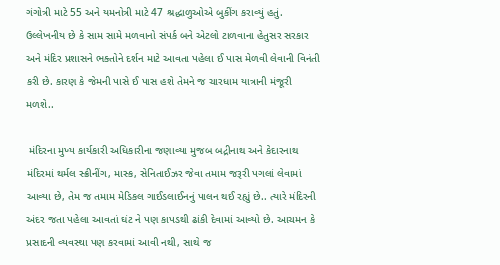ગંગોત્રી માટે 55 અને યમનોત્રી માટે 47 શ્રદ્ધાળુઓએ બુકીંગ કરાવ્યું હતું.  ઉલ્લેખનીય છે કે સામ સામે મળવાનો સંપર્ક બને એટલો ટાળવાના હેતુસર સરકાર અને મંદિર પ્રશાસને ભક્તોને દર્શન માટે આવતા પહેલા ઈ પાસ મેળવી લેવાની વિનંતી કરી છે. કારણ કે જેમની પાસે ઈ પાસ હશે તેમને જ ચારધામ યાત્રાની મંજૂરી મળશે..

 મંદિરના મુખ્ય કાર્યકારી અધિકારીના જણાવ્યા મુજબ બદ્રીનાથ અને કેદારનાથ મંદિરમાં થર્મલ સ્ક્રીનીંગ, માસ્ક, સેનિતાઈઝર જેવા તમામ જરૂરી પગલાં લેવામાં આવ્યા છે, તેમ જ તમામ મેડિકલ ગાઈડલાઈનનું પાલન થઈ રહ્યું છે.. ત્યારે મંદિરની અંદર જતા પહેલા આવતાં ઘંટ ને પણ કાપડથી ઢાંકી દેવામાં આવ્યો છે. આચમન કે પ્રસાદની વ્યવસ્થા પણ કરવામાં આવી નથી, સાથે જ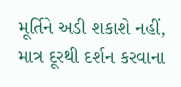મૂર્તિને અડી શકાશે નહીં, માત્ર દૂરથી દર્શન કરવાના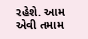રહેશે. આમ એવી તમામ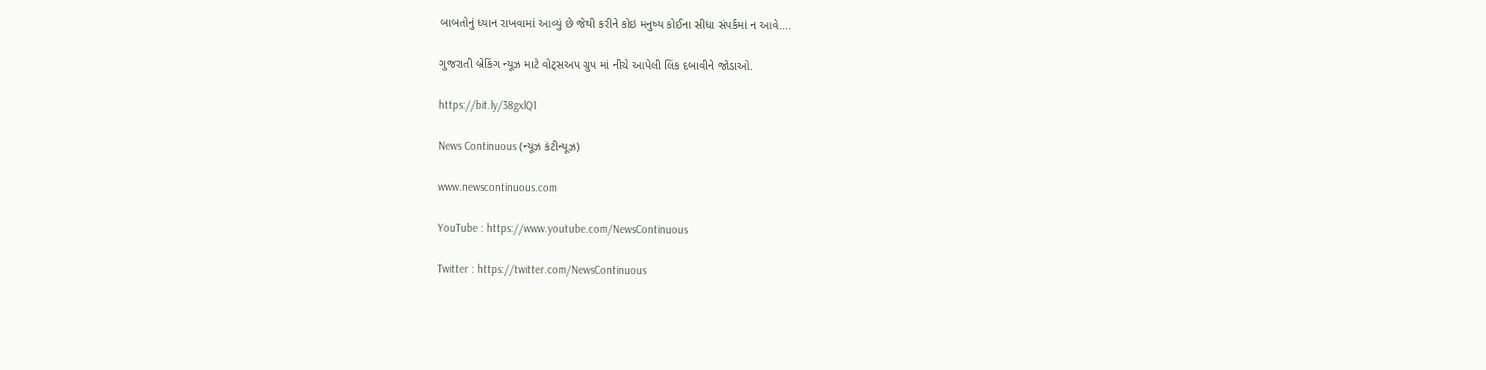બાબતોનું ધ્યાન રાખવામાં આવ્યું છે જેથી કરીને કોઇ મનુષ્ય કોઈના સીધા સંપર્કમાં ન આવે….

ગુજરાતી બ્રેકિંગ ન્યૂઝ માટે વોટ્સઅપ ગ્રુપ માં નીચે આપેલી લિંક દબાવીને જોડાઓ.

https://bit.ly/38gxlQ1

News Continuous (ન્યૂઝ કંટીન્યૂઝ)

www.newscontinuous.com

YouTube : https://www.youtube.com/NewsContinuous

Twitter : https://twitter.com/NewsContinuous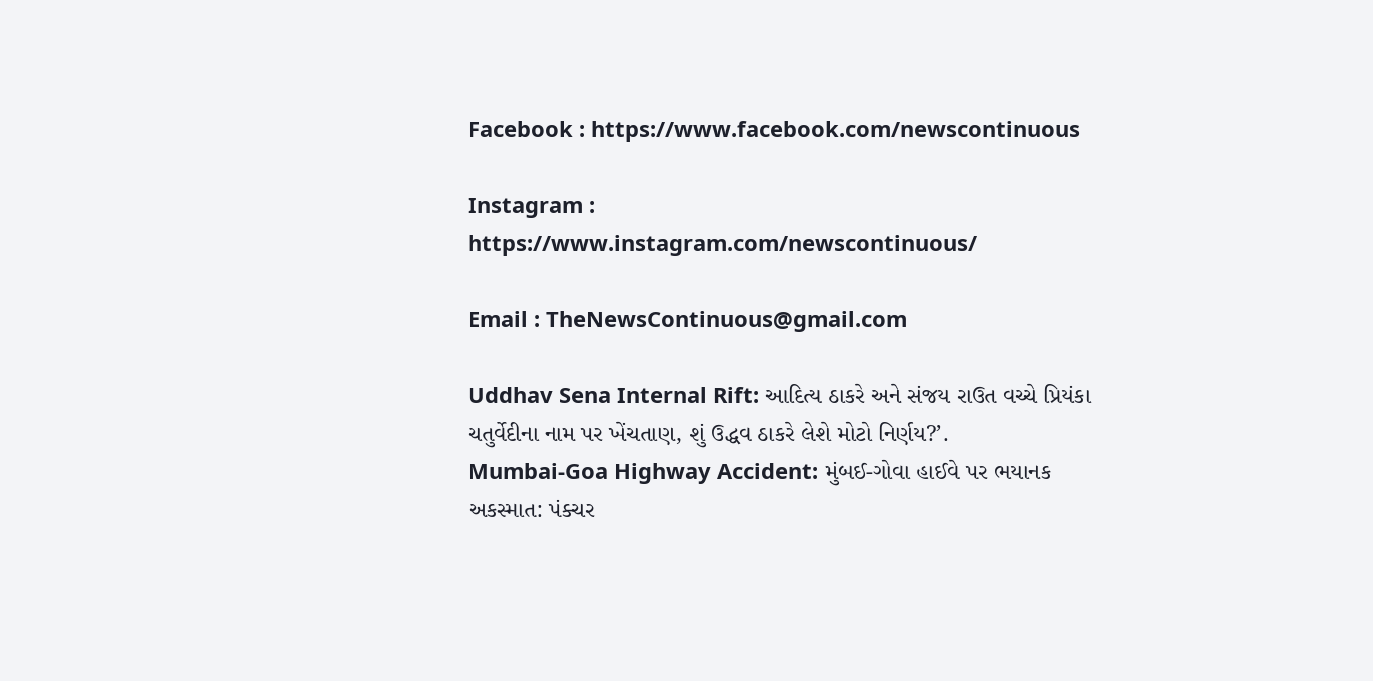Facebook : https://www.facebook.com/newscontinuous

Instagram : https://www.instagram.com/newscontinuous/

Email : TheNewsContinuous@gmail.com

Uddhav Sena Internal Rift: આદિત્ય ઠાકરે અને સંજય રાઉત વચ્ચે પ્રિયંકા ચતુર્વેદીના નામ પર ખેંચતાણ, શું ઉદ્ધવ ઠાકરે લેશે મોટો નિર્ણય?’.
Mumbai-Goa Highway Accident: મુંબઈ-ગોવા હાઈવે પર ભયાનક અકસ્માત: પંક્ચર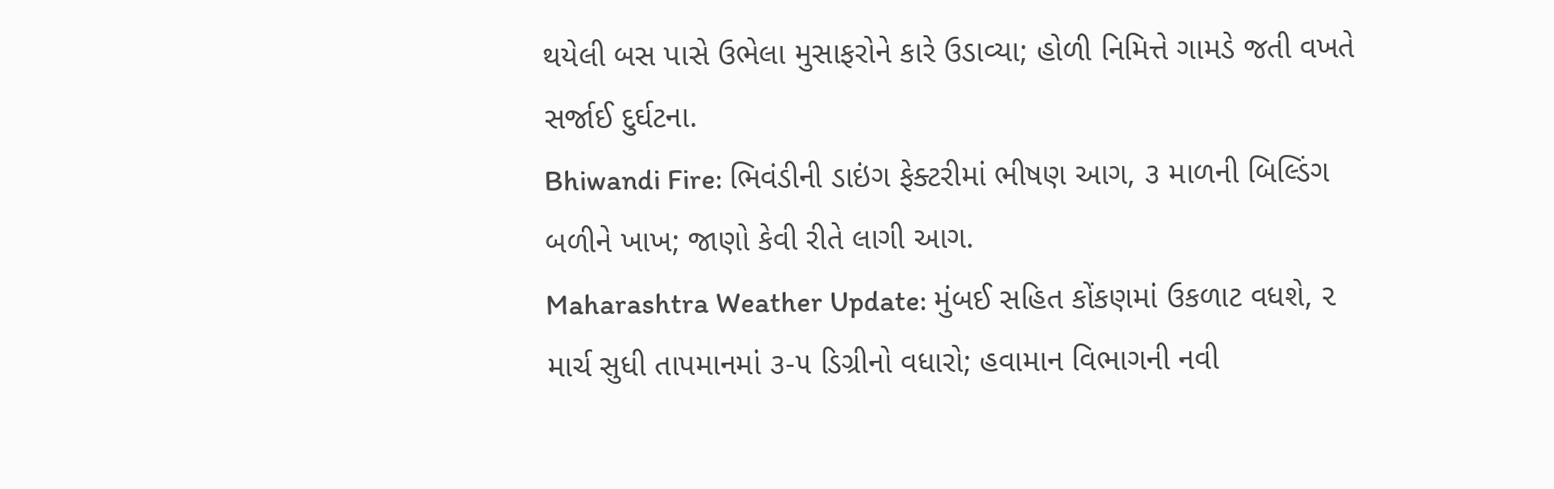થયેલી બસ પાસે ઉભેલા મુસાફરોને કારે ઉડાવ્યા; હોળી નિમિત્તે ગામડે જતી વખતે સર્જાઈ દુર્ઘટના.
Bhiwandi Fire: ભિવંડીની ડાઇંગ ફેક્ટરીમાં ભીષણ આગ, ૩ માળની બિલ્ડિંગ બળીને ખાખ; જાણો કેવી રીતે લાગી આગ.
Maharashtra Weather Update: મુંબઈ સહિત કોંકણમાં ઉકળાટ વધશે, ૨ માર્ચ સુધી તાપમાનમાં ૩-૫ ડિગ્રીનો વધારો; હવામાન વિભાગની નવી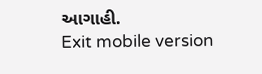આગાહી.
Exit mobile version